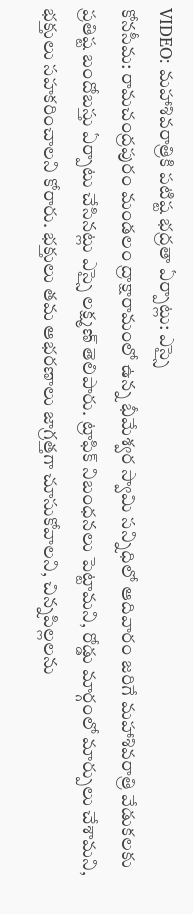VIDEO: మహాశివరాత్రికి పటిష్ట భద్రతా ఏర్పాట్లు: ఎస్సై
కోనసీమ: రామచంద్రపురం మండలం ద్రాక్షారామంలో ఉన్న భీమేశ్వర స్వామి సన్నిధిలో ఆదివారం జరిగే మహాశివరాత్రి వేడుకలకు ప్రతిష్ట బందోబస్తు ఏర్పాటు చేసినట్లు ఎస్సై లక్ష్మణ్ తెలిపారు. ట్రాఫిక్ నిబంధనలు పెట్టామని, రోడ్డు మార్గంలో మార్పులు చేశామని, భక్తులు సహకరించాలని కోరారు. భక్తులు తమ ఆభరణాలు జాగ్రత్తగా చూసుకోవాలని, చిన్నపిల్లలను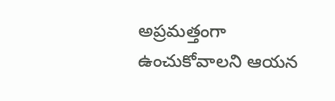అప్రమత్తంగా ఉంచుకోవాలని ఆయన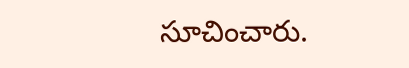సూచించారు.